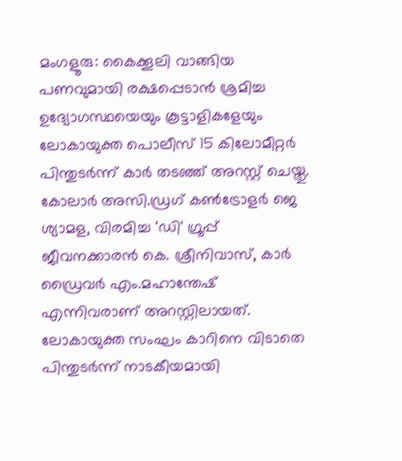മംഗളൂരു: കൈക്കൂലി വാങ്ങിയ പണവുമായി രക്ഷപ്പെടാന്‍ ശ്രമിച്ച ഉദ്യോഗസ്ഥയെയും കൂട്ടാളികളേയും ലോകായുക്ത പൊലീസ് 15 കിലോമീറ്റര്‍ പിന്തുടര്‍ന്ന് കാര്‍ തടഞ്ഞ് അറസ്റ്റ് ചെയ്തു. കോലാര്‍ അസി.ഡ്രഗ് കണ്‍ട്രോളര്‍ ജെ ശ്യാമള, വിരമിച്ച 'ഡി' ഗ്രൂപ്പ് ജീവനക്കാരന്‍ കെ. ശ്രീനിവാസ്, കാര്‍ ഡ്രൈവര്‍ എം.മഹാന്തേഷ് എന്നിവരാണ് അറസ്റ്റിലായത്. ലോകായുക്ത സംഘം കാറിനെ വിടാതെ പിന്തുടര്‍ന്ന് നാടകീയമായി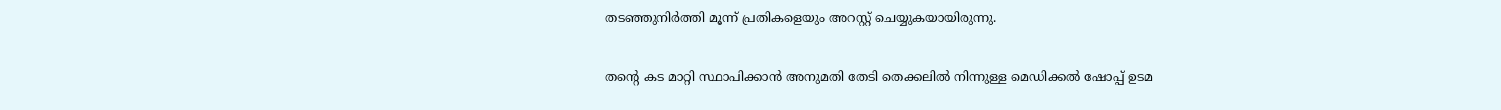തടഞ്ഞുനിര്‍ത്തി മൂന്ന് പ്രതികളെയും അറസ്റ്റ് ചെയ്യുകയായിരുന്നു.

തന്റെ കട മാറ്റി സ്ഥാപിക്കാന്‍ അനുമതി തേടി തെക്കലില്‍ നിന്നുള്ള മെഡിക്കല്‍ ഷോപ്പ് ഉടമ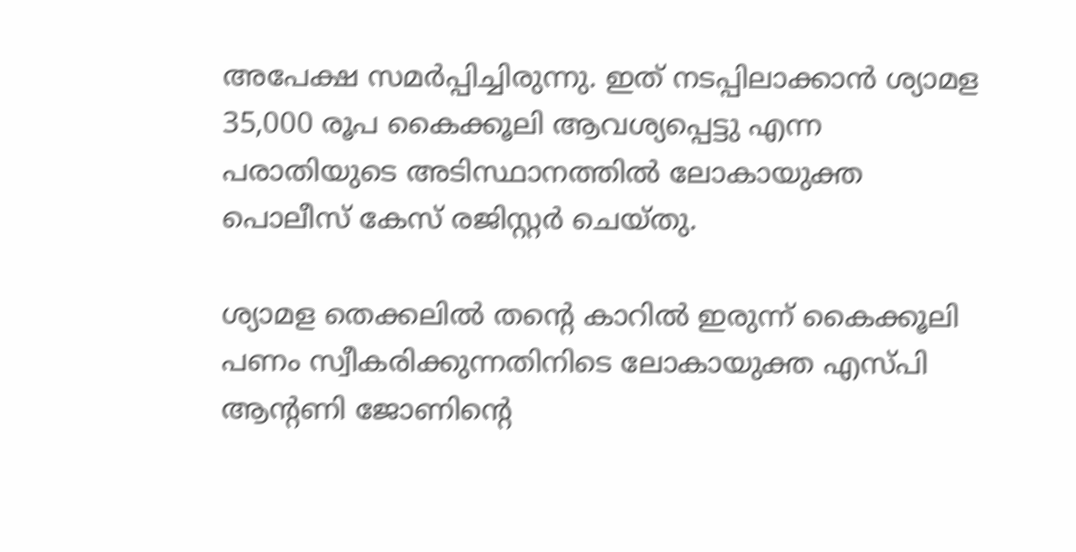അപേക്ഷ സമര്‍പ്പിച്ചിരുന്നു. ഇത് നടപ്പിലാക്കാന്‍ ശ്യാമള 35,000 രൂപ കൈക്കൂലി ആവശ്യപ്പെട്ടു എന്ന പരാതിയുടെ അടിസ്ഥാനത്തില്‍ ലോകായുക്ത പൊലീസ് കേസ് രജിസ്റ്റര്‍ ചെയ്തു.

ശ്യാമള തെക്കലില്‍ തന്റെ കാറില്‍ ഇരുന്ന് കൈക്കൂലി പണം സ്വീകരിക്കുന്നതിനിടെ ലോകായുക്ത എസ്പി ആന്റണി ജോണിന്റെ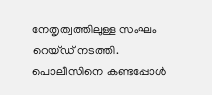നേതൃത്വത്തിലുള്ള സംഘം റെയ്ഡ് നടത്തി. പൊലീസിനെ കണ്ടപ്പോള്‍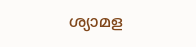ശ്യാമള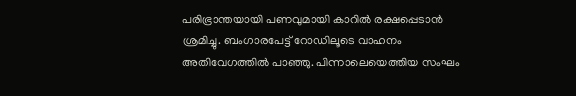പരിഭ്രാന്തയായി പണവുമായി കാറില്‍ രക്ഷപ്പെടാന്‍ ശ്രമിച്ചു. ബംഗാരപേട്ട് റോഡിലൂടെ വാഹനം അതിവേഗത്തില്‍ പാഞ്ഞു. പിന്നാലെയെത്തിയ സംഘം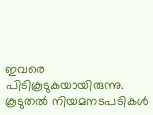ഇവരെ പിടികൂടുകയായിരുന്നു. കൂടുതല്‍ നിയമനടപടികള്‍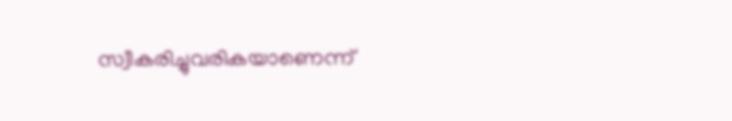സ്വീകരിച്ചുവരികയാണെന്ന്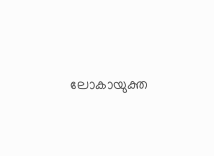ലോകായുക്ത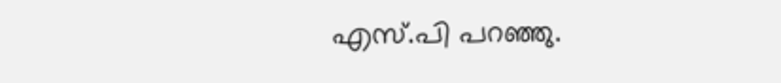എസ്.പി പറഞ്ഞു.